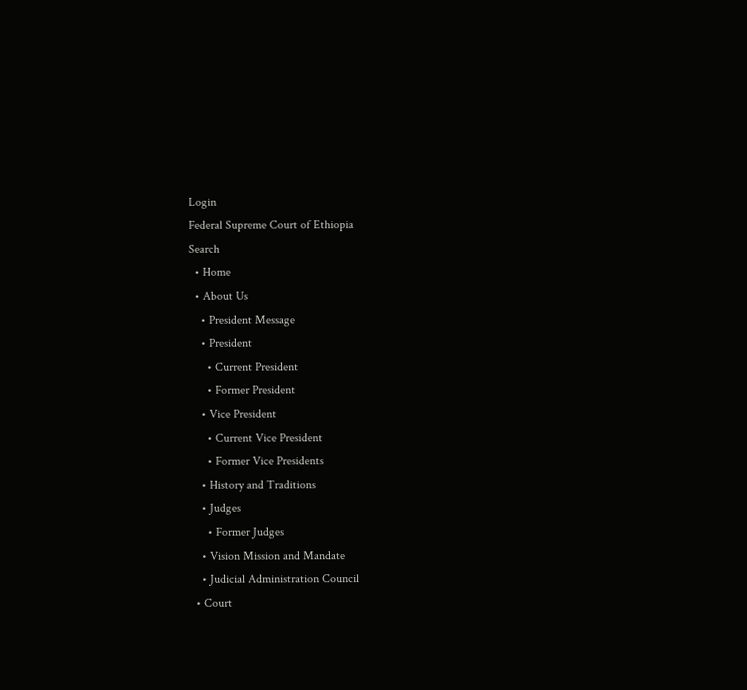Login
Federal Supreme Court of Ethiopia
Search
  • Home
  • About Us
    • President Message
    • President
      • Current President
      • Former President
    • Vice President
      • Current Vice President
      • Former Vice Presidents
    • History and Traditions
    • Judges
      • Former Judges
    • Vision Mission and Mandate
    • Judicial Administration Council
  • Court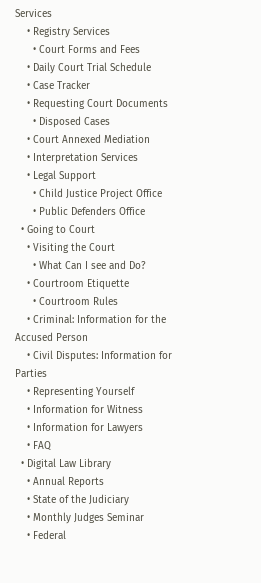Services
    • Registry Services
      • Court Forms and Fees
    • Daily Court Trial Schedule
    • Case Tracker
    • Requesting Court Documents
      • Disposed Cases
    • Court Annexed Mediation
    • Interpretation Services
    • Legal Support
      • Child Justice Project Office
      • Public Defenders Office
  • Going to Court
    • Visiting the Court
      • What Can I see and Do?
    • Courtroom Etiquette
      • Courtroom Rules
    • Criminal: Information for the Accused Person
    • Civil Disputes: Information for Parties
    • Representing Yourself
    • Information for Witness
    • Information for Lawyers
    • FAQ
  • Digital Law Library
    • Annual Reports
    • State of the Judiciary
    • Monthly Judges Seminar
    • Federal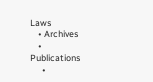Laws
    • Archives
    • Publications
      •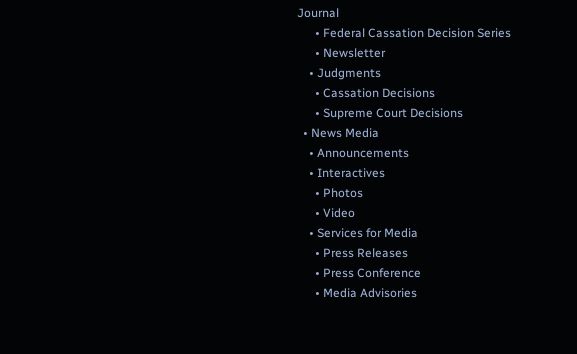Journal
      • Federal Cassation Decision Series
      • Newsletter
    • Judgments
      • Cassation Decisions
      • Supreme Court Decisions
  • News Media
    • Announcements
    • Interactives
      • Photos
      • Video
    • Services for Media
      • Press Releases
      • Press Conference
      • Media Advisories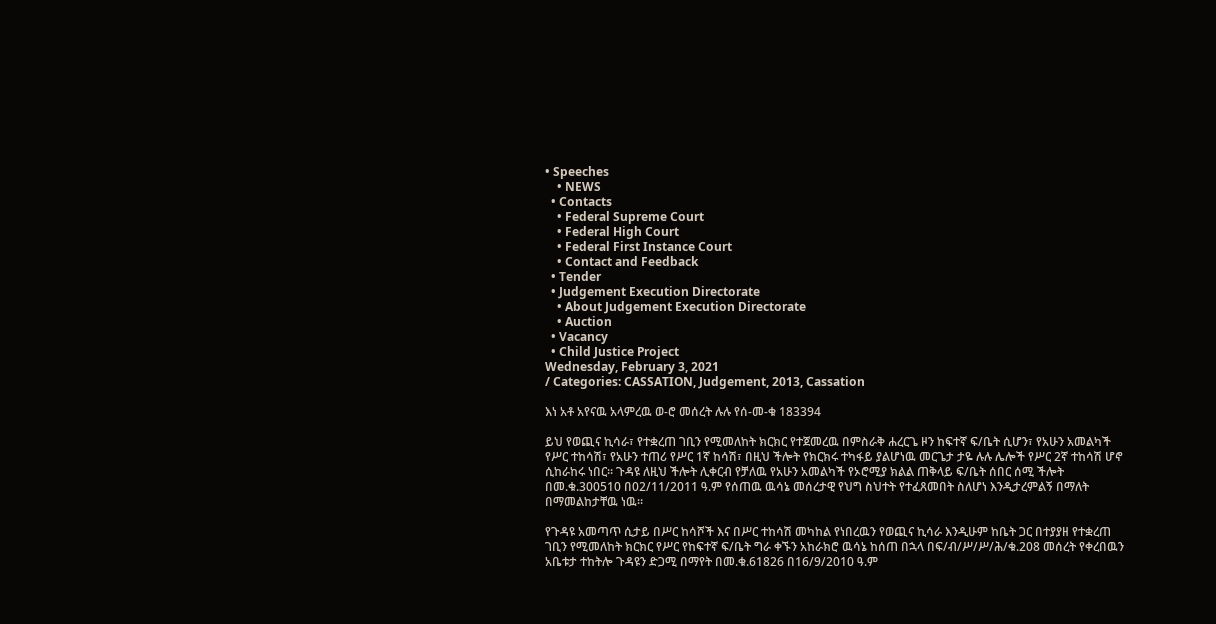• Speeches
    • NEWS
  • Contacts
    • Federal Supreme Court
    • Federal High Court
    • Federal First Instance Court
    • Contact and Feedback
  • Tender
  • Judgement Execution Directorate
    • About Judgement Execution Directorate
    • Auction
  • Vacancy
  • Child Justice Project
Wednesday, February 3, 2021
/ Categories: CASSATION, Judgement, 2013, Cassation

እነ አቶ አየናዉ አላምረዉ ወ-ሮ መሰረት ሉሉ የሰ-መ-ቁ 183394

ይህ የወጪና ኪሳራ፣ የተቋረጠ ገቢን የሚመለከት ክርክር የተጀመረዉ በምስራቅ ሐረርጌ ዞን ከፍተኛ ፍ/ቤት ሲሆን፣ የአሁን አመልካች የሥር ተከሳሽ፣ የአሁን ተጠሪ የሥር 1ኛ ከሳሽ፣ በዚህ ችሎት የክርክሩ ተካፋይ ያልሆነዉ መርጌታ ታዬ ሉሉ ሌሎች የሥር 2ኛ ተከሳሽ ሆኖ ሲከራከሩ ነበር። ጉዳዩ ለዚህ ችሎት ሊቀርብ የቻለዉ የአሁን አመልካች የኦሮሚያ ክልል ጠቅላይ ፍ/ቤት ሰበር ሰሚ ችሎት በመ.ቁ.300510 በ02/11/2011 ዓ.ም የሰጠዉ ዉሳኔ መሰረታዊ የህግ ስህተት የተፈጸመበት ስለሆነ እንዲታረምልኝ በማለት በማመልከታቸዉ ነዉ።

የጉዳዩ አመጣጥ ሲታይ በሥር ከሳሾች እና በሥር ተከሳሽ መካከል የነበረዉን የወጪና ኪሳራ እንዲሁም ከቤት ጋር በተያያዘ የተቋረጠ ገቢን የሚመለከት ክርክር የሥር የከፍተኛ ፍ/ቤት ግራ ቀኙን አከራክሮ ዉሳኔ ከሰጠ በኋላ በፍ/ብ/ሥ/ሥ/ሕ/ቁ.208 መሰረት የቀረበዉን አቤቱታ ተከትሎ ጉዳዩን ድጋሚ በማየት በመ.ቁ.61826 በ16/9/2010 ዓ.ም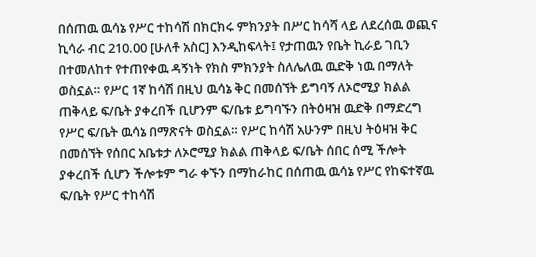በሰጠዉ ዉሳኔ የሥር ተከሳሽ በክርክሩ ምክንያት በሥር ከሳሻ ላይ ለደረሰዉ ወጪና ኪሳራ ብር 210.00 [ሁለቶ አስር] እንዲከፍላት፤ የታጠዉን የቤት ኪራይ ገቢን በተመለከተ የተጠየቀዉ ዳኝነት የክስ ምክንያት ስለሌለዉ ዉድቅ ነዉ በማለት ወስኗል። የሥር 1ኛ ከሳሽ በዚህ ዉሳኔ ቅር በመሰኘት ይግባኝ ለኦሮሚያ ክልል ጠቅላይ ፍ/ቤት ያቀረበች ቢሆንም ፍ/ቤቱ ይግባኙን በትዕዛዝ ዉድቅ በማድረግ የሥር ፍ/ቤት ዉሳኔ በማጽናት ወስኗል። የሥር ከሳሽ አሁንም በዚህ ትዕዛዝ ቅር በመሰኘት የሰበር አቤቱታ ለኦሮሚያ ክልል ጠቅላይ ፍ/ቤት ሰበር ሰሚ ችሎት ያቀረበች ሲሆን ችሎቱም ግራ ቀኙን በማከራከር በሰጠዉ ዉሳኔ የሥር የከፍተኛዉ ፍ/ቤት የሥር ተከሳሽ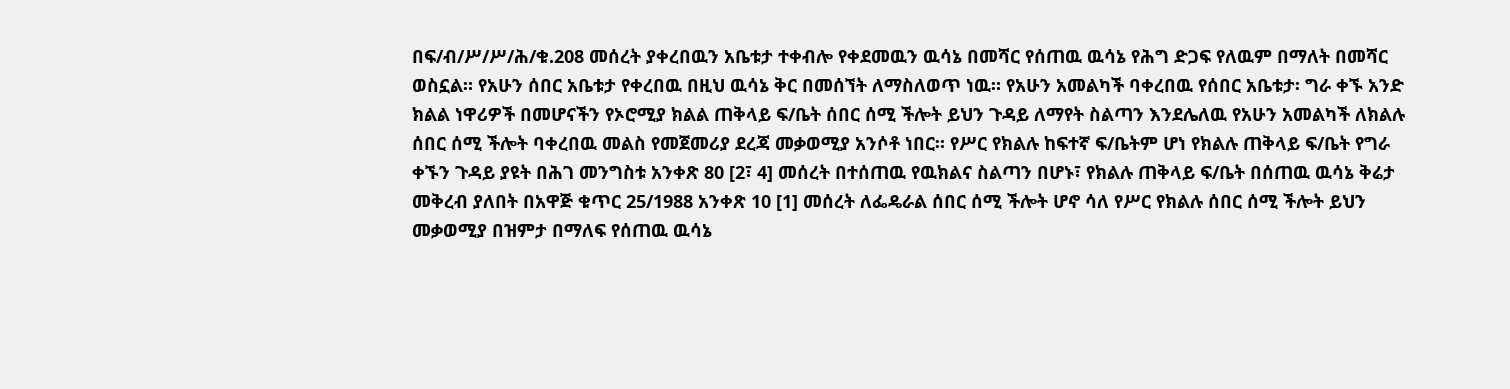በፍ/ብ/ሥ/ሥ/ሕ/ቁ.208 መሰረት ያቀረበዉን አቤቱታ ተቀብሎ የቀደመዉን ዉሳኔ በመሻር የሰጠዉ ዉሳኔ የሕግ ድጋፍ የለዉም በማለት በመሻር ወስኗል። የአሁን ሰበር አቤቱታ የቀረበዉ በዚህ ዉሳኔ ቅር በመሰኘት ለማስለወጥ ነዉ። የአሁን አመልካች ባቀረበዉ የሰበር አቤቱታ፡ ግራ ቀኙ አንድ ክልል ነዋሪዎች በመሆናችን የኦሮሚያ ክልል ጠቅላይ ፍ/ቤት ሰበር ሰሚ ችሎት ይህን ጉዳይ ለማየት ስልጣን እንደሌለዉ የአሁን አመልካች ለክልሉ ሰበር ሰሚ ችሎት ባቀረበዉ መልስ የመጀመሪያ ደረጃ መቃወሚያ አንሶቶ ነበር። የሥር የክልሉ ከፍተኛ ፍ/ቤትም ሆነ የክልሉ ጠቅላይ ፍ/ቤት የግራ ቀኙን ጉዳይ ያዩት በሕገ መንግስቱ አንቀጽ 80 [2፣ 4] መሰረት በተሰጠዉ የዉክልና ስልጣን በሆኑ፣ የክልሉ ጠቅላይ ፍ/ቤት በሰጠዉ ዉሳኔ ቅሬታ መቅረብ ያለበት በአዋጅ ቁጥር 25/1988 አንቀጽ 10 [1] መሰረት ለፌዴራል ሰበር ሰሚ ችሎት ሆኖ ሳለ የሥር የክልሉ ሰበር ሰሚ ችሎት ይህን መቃወሚያ በዝምታ በማለፍ የሰጠዉ ዉሳኔ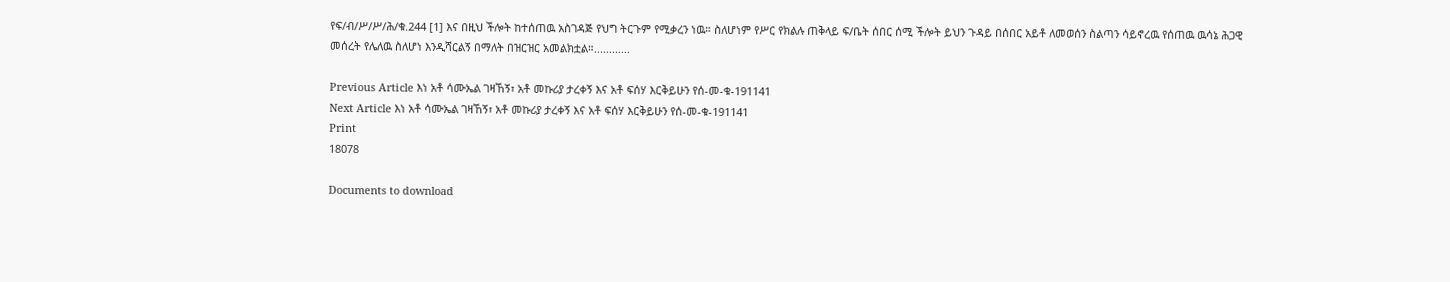የፍ/ብ/ሥ/ሥ/ሕ/ቁ.244 [1] እና በዚህ ችሎት ከተሰጠዉ አስገዳጅ የህግ ትርጉም የሚቃረን ነዉ። ስለሆነም የሥር የክልሉ ጠቅላይ ፍ/ቤት ሰበር ሰሚ ችሎት ይህን ጉዳይ በሰበር አይቶ ለመወሰን ስልጣን ሳይኖረዉ የሰጠዉ ዉሳኔ ሕጋዊ መሰረት የሌለዉ ስለሆነ እንዲሻርልኝ በማለት በዝርዝር አመልክቷል።............

Previous Article እነ አቶ ሳሙኤል ገዛኸኝ፣ አቶ መኩሪያ ታረቀኝ እና አቶ ፍሰሃ እርቅይሁን የሰ-መ-ቁ-191141
Next Article እነ አቶ ሳሙኤል ገዛኸኝ፣ አቶ መኩሪያ ታረቀኝ እና አቶ ፍሰሃ እርቅይሁን የሰ-መ-ቁ-191141
Print
18078

Documents to download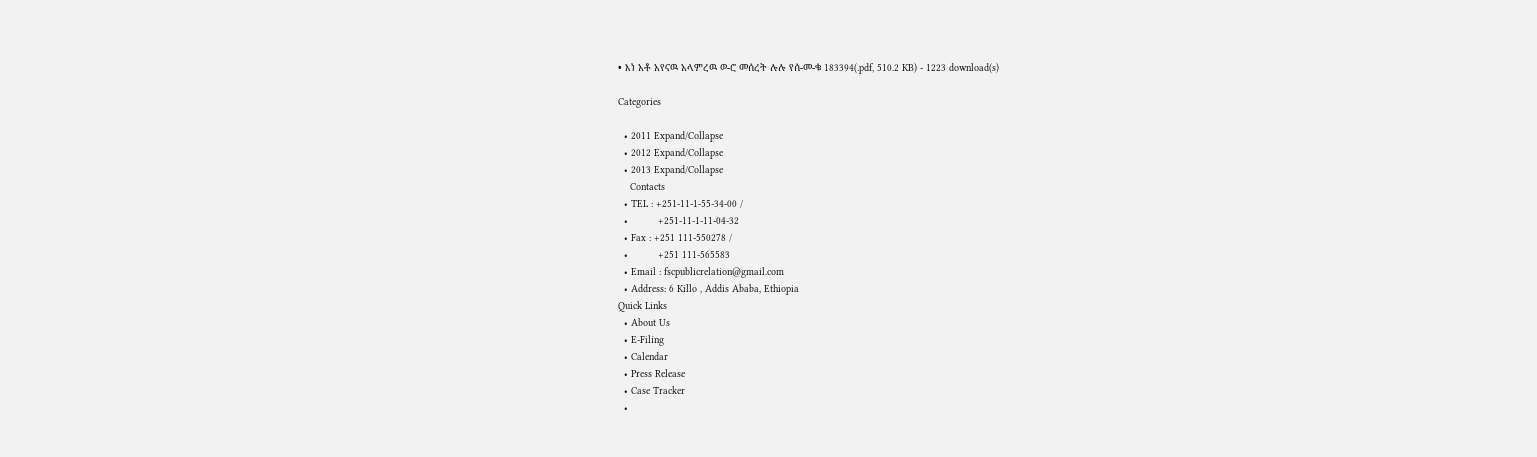• እነ አቶ አየናዉ አላምረዉ ወ-ሮ መሰረት ሉሉ የሰ-መ-ቁ 183394(.pdf, 510.2 KB) - 1223 download(s)

Categories

  • 2011 Expand/Collapse
  • 2012 Expand/Collapse
  • 2013 Expand/Collapse
    Contacts
  • TEL : +251-11-1-55-34-00 /
  •          +251-11-1-11-04-32
  • Fax : +251 111-550278 /
  •          +251 111-565583
  • Email : fscpublicrelation@gmail.com
  • Address: 6 Killo , Addis Ababa, Ethiopia
Quick Links
  • About Us
  • E-Filing
  • Calendar
  • Press Release
  • Case Tracker
  •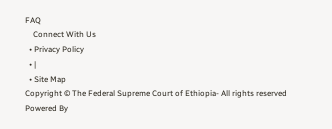FAQ
    Connect With Us
  • Privacy Policy
  • |
  • Site Map
Copyright © The Federal Supreme Court of Ethiopia- All rights reserved
Powered By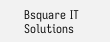Bsquare IT Solutions